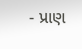- પ્રાણ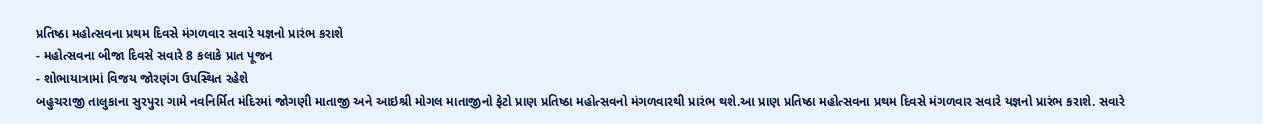પ્રતિષ્ઠા મહોત્સવના પ્રથમ દિવસે મંગળવાર સવારે યજ્ઞનો પ્રારંભ કરાશે
- મહોત્સવના બીજા દિવસે સવારે 8 કલાકે પ્રાત પૂજન
- શોભાયાત્રામાં વિજય જોરણંગ ઉપસ્થિત રહેશે
બહુચરાજી તાલુકાના સુરપુરા ગામે નવનિર્મિત મંદિરમાં જોગણી માતાજી અને આઇશ્રી મોગલ માતાજીનો ફેટો પ્રાણ પ્રતિષ્ઠા મહોત્સવનો મંગળવારથી પ્રારંભ થશે.આ પ્રાણ પ્રતિષ્ઠા મહોત્સવના પ્રથમ દિવસે મંગળવાર સવારે યજ્ઞનો પ્રારંભ કરાશે. સવારે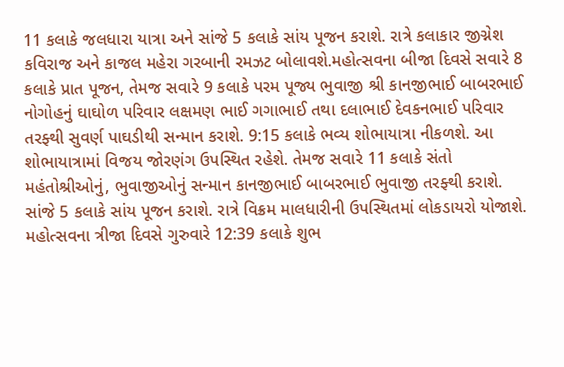11 કલાકે જલધારા યાત્રા અને સાંજે 5 કલાકે સાંય પૂજન કરાશે. રાત્રે કલાકાર જીગ્નેશ કવિરાજ અને કાજલ મહેરા ગરબાની રમઝટ બોલાવશે.મહોત્સવના બીજા દિવસે સવારે 8 કલાકે પ્રાત પૂજન, તેમજ સવારે 9 કલાકે પરમ પૂજ્ય ભુવાજી શ્રી કાનજીભાઈ બાબરભાઈ નોગોહનું ઘાઘોળ પરિવાર લક્ષમણ ભાઈ ગગાભાઈ તથા દલાભાઈ દેવકનભાઈ પરિવાર તરફ્થી સુવર્ણ પાઘડીથી સન્માન કરાશે. 9:15 કલાકે ભવ્ય શોભાયાત્રા નીકળશે. આ શોભાયાત્રામાં વિજય જોરણંગ ઉપસ્થિત રહેશે. તેમજ સવારે 11 કલાકે સંતો મહંતોશ્રીઓનું, ભુવાજીઓનું સન્માન કાનજીભાઈ બાબરભાઈ ભુવાજી તરફ્થી કરાશે. સાંજે 5 કલાકે સાંય પૂજન કરાશે. રાત્રે વિક્રમ માલધારીની ઉપસ્થિતમાં લોકડાયરો યોજાશે. મહોત્સવના ત્રીજા દિવસે ગુરુવારે 12:39 કલાકે શુભ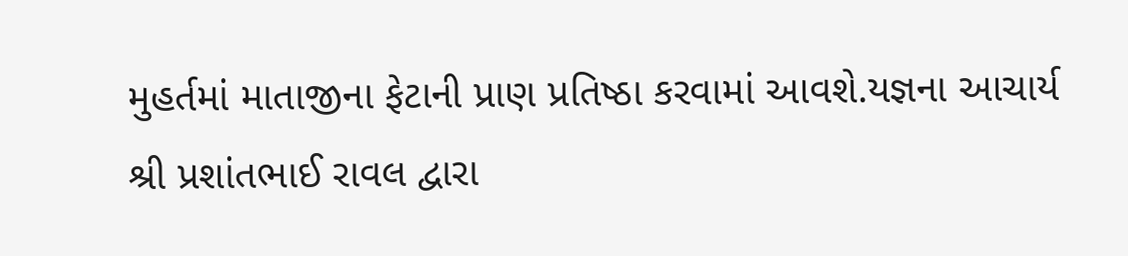મુહર્તમાં માતાજીના ફેટાની પ્રાણ પ્રતિષ્ઠા કરવામાં આવશે.યજ્ઞના આચાર્ય શ્રી પ્રશાંતભાઈ રાવલ દ્વારા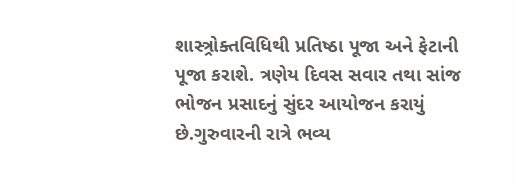શાસ્ત્ર્રોક્તવિધિથી પ્રતિષ્ઠા પૂજા અને ફેટાની પૂજા કરાશે. ત્રણેય દિવસ સવાર તથા સાંજ ભોજન પ્રસાદનું સુંદર આયોજન કરાયું છે.ગુરુવારની રાત્રે ભવ્ય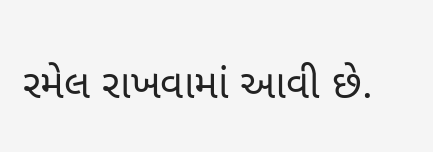રમેલ રાખવામાં આવી છે.